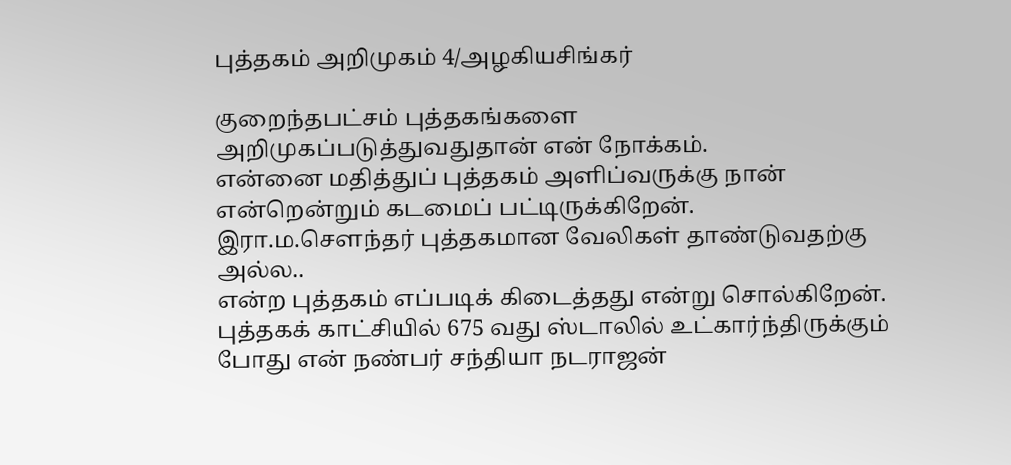புத்தகம் அறிமுகம் 4/அழகியசிங்கர்

குறைந்தபட்சம் புத்தகங்களை அறிமுகப்படுத்துவதுதான் என் நோக்கம்.
என்னை மதித்துப் புத்தகம் அளிப்வருக்கு நான் என்றென்றும் கடமைப் பட்டிருக்கிறேன்.
இரா.ம.சௌந்தர் புத்தகமான வேலிகள் தாண்டுவதற்கு அல்ல..
என்ற புத்தகம் எப்படிக் கிடைத்தது என்று சொல்கிறேன்.
புத்தகக் காட்சியில் 675 வது ஸ்டாலில் உட்கார்ந்திருக்கும் போது என் நண்பர் சந்தியா நடராஜன்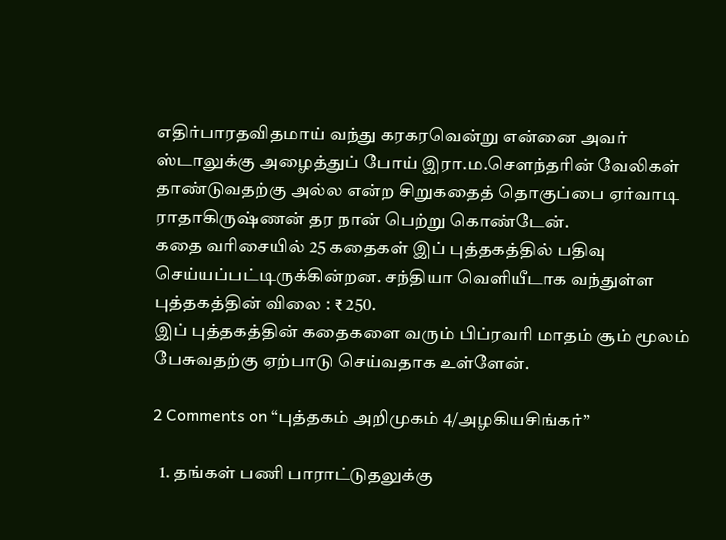எதிர்பாரதவிதமாய் வந்து கரகரவென்று என்னை அவர் ஸ்டாலுக்கு அழைத்துப் போய் இரா.ம.சௌந்தரின் வேலிகள் தாண்டுவதற்கு அல்ல என்ற சிறுகதைத் தொகுப்பை ஏர்வாடி ராதாகிருஷ்ணன் தர நான் பெற்று கொண்டேன்.
கதை வரிசையில் 25 கதைகள் இப் புத்தகத்தில் பதிவு செய்யப்பட்டிருக்கின்றன. சந்தியா வெளியீடாக வந்துள்ள புத்தகத்தின் விலை : ₹ 250.
இப் புத்தகத்தின் கதைகளை வரும் பிப்ரவரி மாதம் சூம் மூலம் பேசுவதற்கு ஏற்பாடு செய்வதாக உள்ளேன்.

2 Comments on “புத்தகம் அறிமுகம் 4/அழகியசிங்கர்”

  1. தங்கள் பணி பாராட்டுதலுக்கு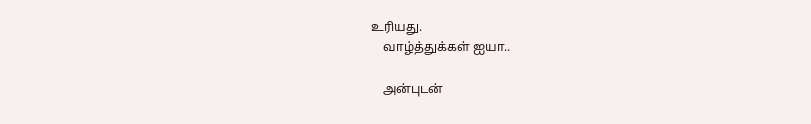உரியது.
    வாழ்த்துக்கள் ஐயா..

    அன்புடன்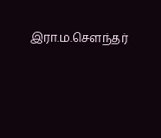இரா.ம.சௌந்தர்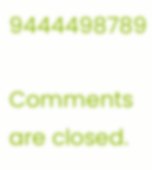9444498789

Comments are closed.